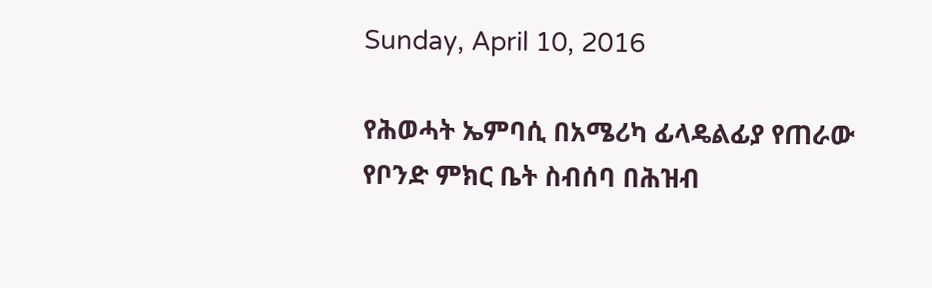Sunday, April 10, 2016

የሕወሓት ኤምባሲ በአሜሪካ ፊላዴልፊያ የጠራው የቦንድ ምክር ቤት ስብሰባ በሕዝብ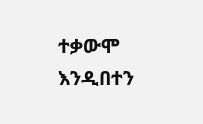ተቃውሞ እንዲበተን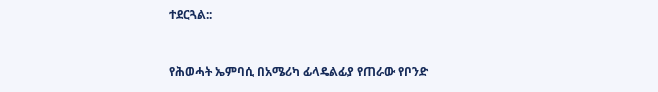ተደርጓል::


የሕወሓት ኤምባሲ በአሜሪካ ፊላዴልፊያ የጠራው የቦንድ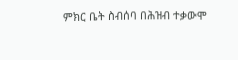ምክር ቤት ስብሰባ በሕዝብ ተቃውሞ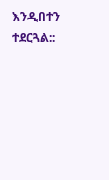እንዲበተን ተደርጓል::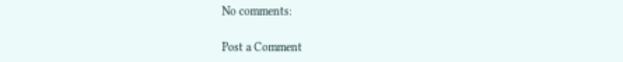No comments:

Post a Comment